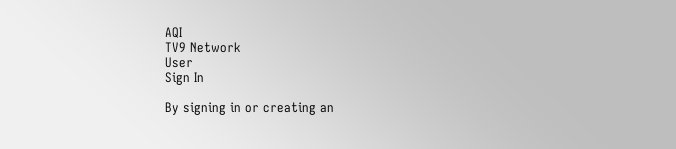AQI
TV9 Network
User
Sign In

By signing in or creating an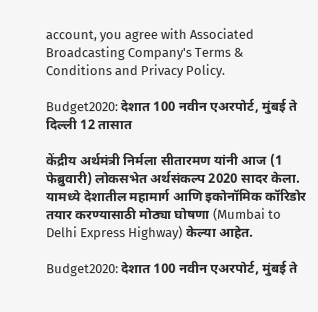account, you agree with Associated Broadcasting Company's Terms & Conditions and Privacy Policy.

Budget2020: देशात 100 नवीन एअरपोर्ट, मुंबई ते दिल्ली 12 तासात

केंद्रीय अर्थमंत्री निर्मला सीतारमण यांनी आज (1 फेब्रुवारी) लोकसभेत अर्थसंकल्प 2020 सादर केला. यामध्ये देशातील महामार्ग आणि इकोनॉमिक कॉरिडोर तयार करण्यासाठी मोठ्या घोषणा (Mumbai to Delhi Express Highway) केल्या आहेत.

Budget2020: देशात 100 नवीन एअरपोर्ट, मुंबई ते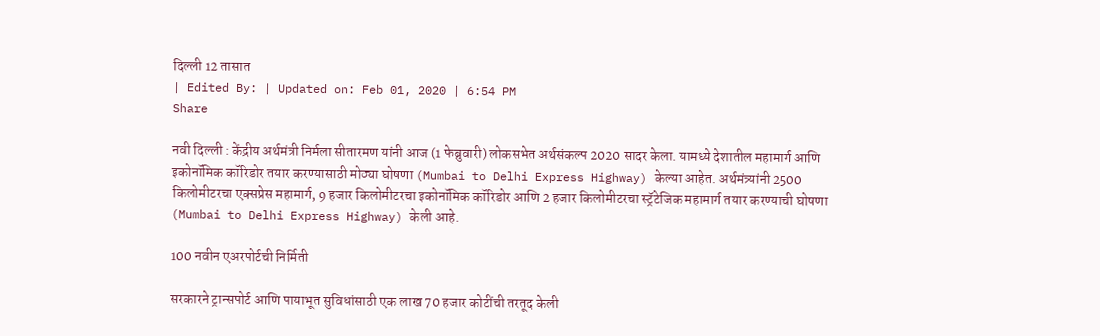दिल्ली 12 तासात
| Edited By: | Updated on: Feb 01, 2020 | 6:54 PM
Share

नवी दिल्ली : केंद्रीय अर्थमंत्री निर्मला सीतारमण यांनी आज (1 फेब्रुवारी) लोकसभेत अर्थसंकल्प 2020 सादर केला. यामध्ये देशातील महामार्ग आणि इकोनॉमिक कॉरिडोर तयार करण्यासाठी मोठ्या घोषणा (Mumbai to Delhi Express Highway) केल्या आहेत. अर्थमंत्र्यांनी 2500 किलोमीटरचा एक्सप्रेस महामार्ग, 9 हजार किलोमीटरचा इकोनॉमिक कॉरिडोर आणि 2 हजार किलोमीटरचा स्ट्रॅटेजिक महामार्ग तयार करण्याची घोषणा (Mumbai to Delhi Express Highway) केली आहे.

100 नवीन एअरपोर्टची निर्मिती

सरकारने ट्रान्सपोर्ट आणि पायाभूत सुविधांसाठी एक लाख 70 हजार कोटींची तरतूद केली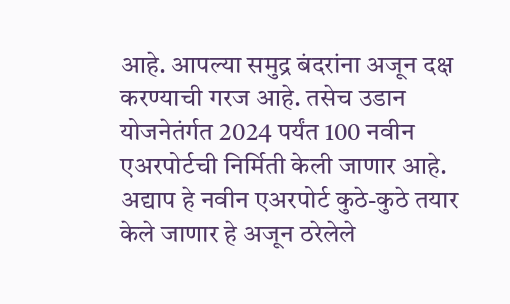आहे. आपल्या समुद्र बंदरांना अजून दक्ष करण्याची गरज आहे. तसेच उडान योजनेतंर्गत 2024 पर्यंत 100 नवीन एअरपोर्टची निर्मिती केली जाणार आहे. अद्याप हे नवीन एअरपोर्ट कुठे-कुठे तयार केले जाणार हे अजून ठरेलेले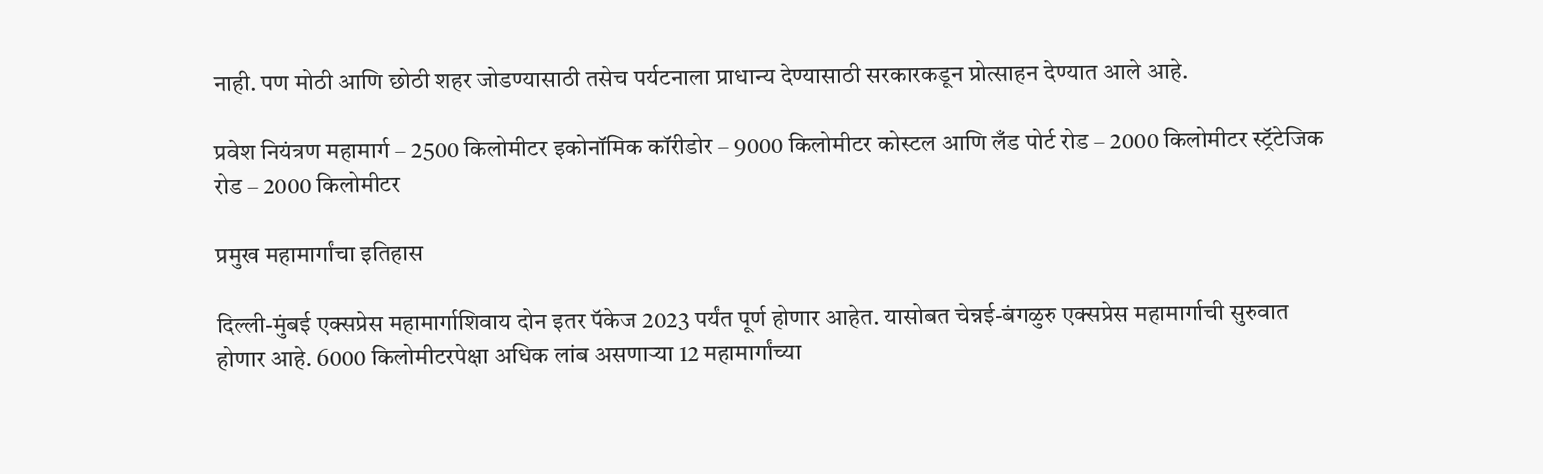नाही. पण मोठी आणि छोठी शहर जोडण्यासाठी तसेच पर्यटनाला प्राधान्य देण्यासाठी सरकारकडून प्रोत्साहन देण्यात आले आहे.

प्रवेश नियंत्रण महामार्ग – 2500 किलोमीटर इकोनॉमिक कॉरीडोर – 9000 किलोमीटर कोस्टल आणि लँड पोर्ट रोड – 2000 किलोमीटर स्ट्रॅटेजिक रोड – 2000 किलोमीटर

प्रमुख महामार्गांचा इतिहास

दिल्ली-मुंबई एक्सप्रेस महामार्गाशिवाय दोन इतर पॅकेज 2023 पर्यंत पूर्ण होणार आहेत. यासोबत चेन्नई-बंगळुरु एक्सप्रेस महामार्गाची सुरुवात होणार आहे. 6000 किलोमीटरपेक्षा अधिक लांब असणाऱ्या 12 महामार्गांच्या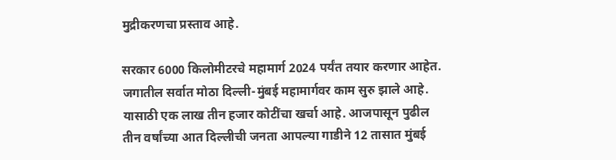मुद्रीकरणचा प्रस्ताव आहे.

सरकार 6000 किलोमीटरचे महामार्ग 2024 पर्यंत तयार करणार आहेत. जगातील सर्वात मोठा दिल्ली-मुंबई महामार्गवर काम सुरु झाले आहे. यासाठी एक लाख तीन हजार कोटींचा खर्चा आहे. आजपासून पुढील तीन वर्षांच्या आत दिल्लीची जनता आपल्या गाडीने 12 तासात मुंबई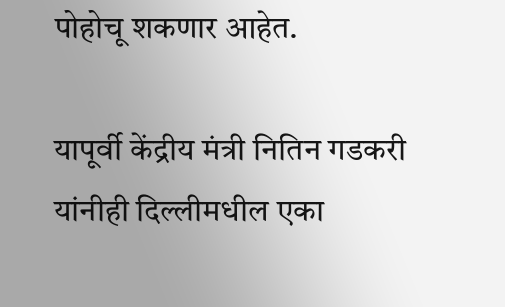पोहोचू शकणार आहेत.

यापूर्वी केंद्रीय मंत्री नितिन गडकरी यांनीही दिल्लीमधील एका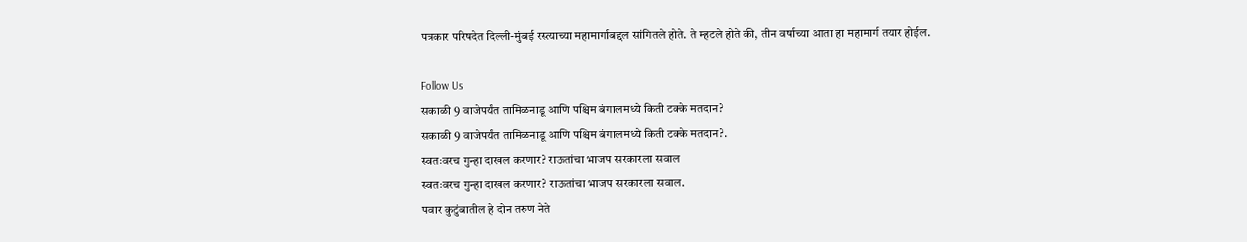पत्रकार परिषदेत दिल्ली-मुंबई रस्त्याच्या महामार्गाबद्दल सांगितले होते. ते म्हटले होते की, तीन वर्षाच्या आता हा महामार्ग तयार होईल.

Follow Us
सकाळी 9 वाजेपर्यंत तामिळनाडू आणि पश्चिम बंगालमध्ये किती टक्के मतदान?
सकाळी 9 वाजेपर्यंत तामिळनाडू आणि पश्चिम बंगालमध्ये किती टक्के मतदान?.
स्वतःवरच गुन्हा दाखल करणार? राऊतांचा भाजप सरकारला सवाल
स्वतःवरच गुन्हा दाखल करणार? राऊतांचा भाजप सरकारला सवाल.
पवार कुटुंबातील हे दोन तरुण नेते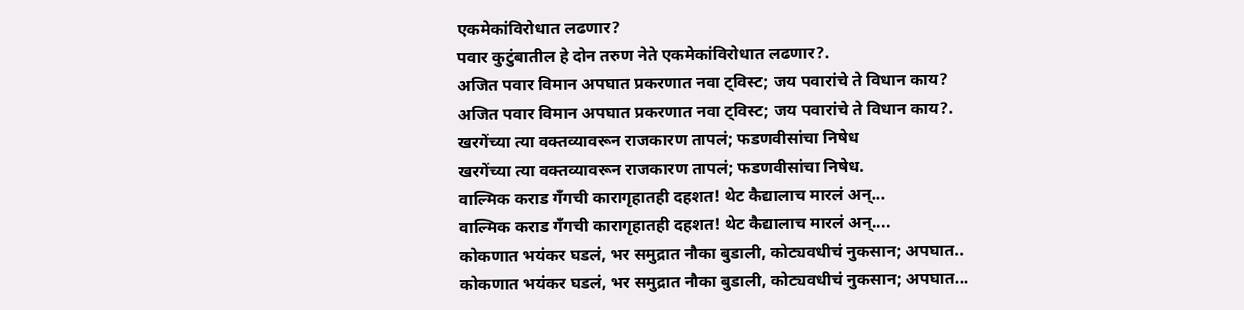एकमेकांविरोधात लढणार?
पवार कुटुंबातील हे दोन तरुण नेते एकमेकांविरोधात लढणार?.
अजित पवार विमान अपघात प्रकरणात नवा ट्विस्ट; जय पवारांचे ते विधान काय?
अजित पवार विमान अपघात प्रकरणात नवा ट्विस्ट; जय पवारांचे ते विधान काय?.
खरगेंच्या त्या वक्तव्यावरून राजकारण तापलं; फडणवीसांचा निषेध
खरगेंच्या त्या वक्तव्यावरून राजकारण तापलं; फडणवीसांचा निषेध.
वाल्मिक कराड गँगची कारागृहातही दहशत! थेट कैद्यालाच मारलं अन्...
वाल्मिक कराड गँगची कारागृहातही दहशत! थेट कैद्यालाच मारलं अन्....
कोकणात भयंकर घडलं, भर समुद्रात नौका बुडाली, कोट्यवधीचं नुकसान; अपघात..
कोकणात भयंकर घडलं, भर समुद्रात नौका बुडाली, कोट्यवधीचं नुकसान; अपघात...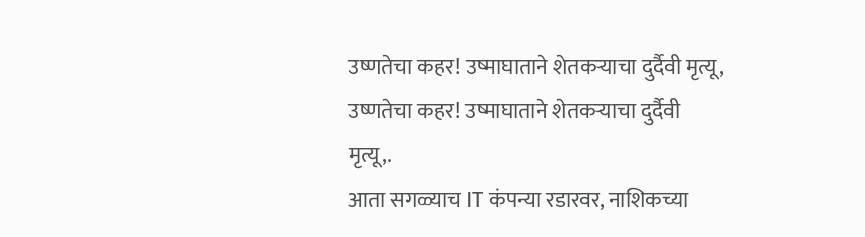उष्णतेचा कहर! उष्माघाताने शेतकऱ्याचा दुर्दैवी मृत्यू,
उष्णतेचा कहर! उष्माघाताने शेतकऱ्याचा दुर्दैवी मृत्यू,.
आता सगळ्याच IT कंपन्या रडारवर, नाशिकच्या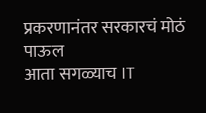प्रकरणानंतर सरकारचं मोठं पाऊल
आता सगळ्याच IT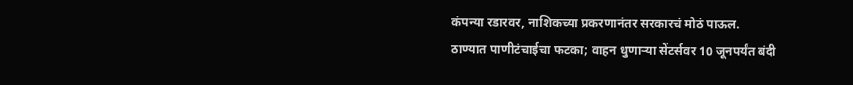कंपन्या रडारवर, नाशिकच्या प्रकरणानंतर सरकारचं मोठं पाऊल.
ठाण्यात पाणीटंचाईचा फटका; वाहन धुणाऱ्या सेंटर्सवर 10 जूनपर्यंत बंदी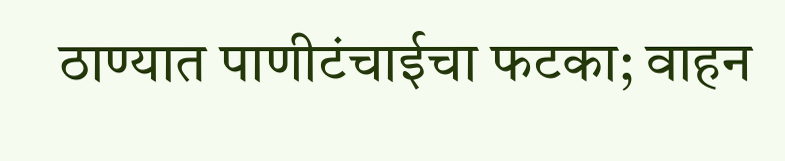ठाण्यात पाणीटंचाईचा फटका; वाहन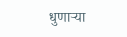धुणाऱ्या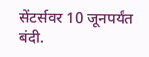सेंटर्सवर 10 जूनपर्यंत बंदी.